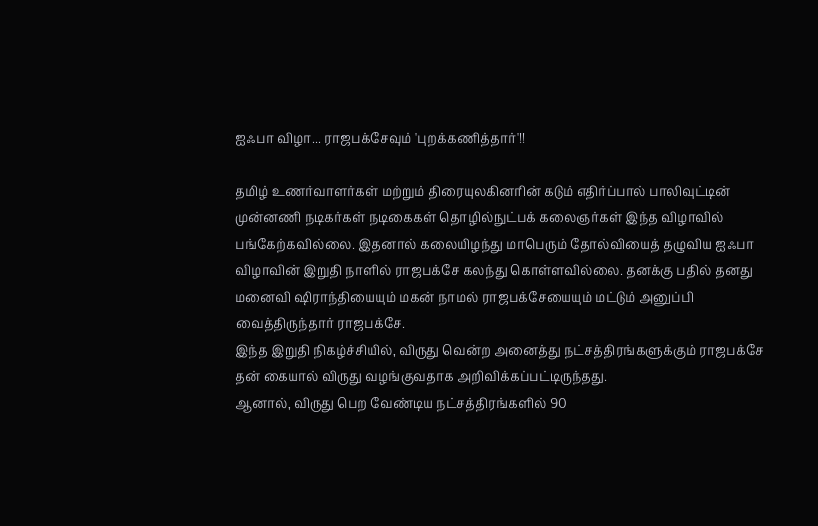ஐஃபா விழா... ராஜபக்சேவும் 'புறக்கணித்தார்'!!

தமிழ் உணர்வாளர்கள் மற்றும் திரையுலகினரின் கடும் எதிர்ப்பால் பாலிவுட்டின் முன்னணி நடிகர்கள் நடிகைகள் தொழில்நுட்பக் கலைஞர்கள் இந்த விழாவில் பங்கேற்கவில்லை. இதனால் கலையிழந்து மாபெரும் தோல்வியைத் தழுவிய ஐஃபா விழாவின் இறுதி நாளில் ராஜபக்சே கலந்து கொள்ளவில்லை. தனக்கு பதில் தனது மனைவி ஷிராந்தியையும் மகன் நாமல் ராஜபக்சேயையும் மட்டும் அனுப்பி வைத்திருந்தார் ராஜபக்சே.
இந்த இறுதி நிகழ்ச்சியில், விருது வென்ற அனைத்து நட்சத்திரங்களுக்கும் ராஜபக்சே தன் கையால் விருது வழங்குவதாக அறிவிக்கப்பட்டிருந்தது.
ஆனால், விருது பெற வேண்டிய நட்சத்திரங்களில் 90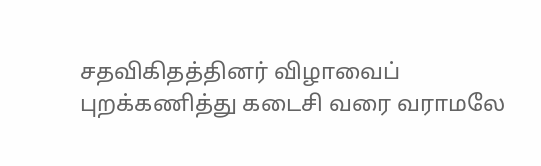சதவிகிதத்தினர் விழாவைப் புறக்கணித்து கடைசி வரை வராமலே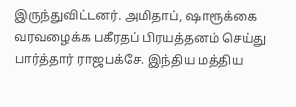இருந்துவிட்டனர். அமிதாப், ஷாரூக்கை வரவழைக்க பகீரதப் பிரயத்தனம் செய்து பார்த்தார் ராஜபக்சே. இந்திய மத்திய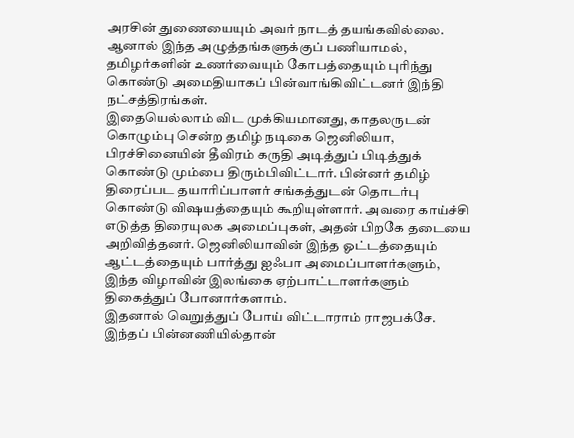அரசின் துணையையும் அவர் நாடத் தயங்கவில்லை. ஆனால் இந்த அழுத்தங்களுக்குப் பணியாமல், தமிழர்களின் உணர்வையும் கோபத்தையும் புரிந்து கொண்டு அமைதியாகப் பின்வாங்கிவிட்டனர் இந்தி நட்சத்திரங்கள்.
இதையெல்லாம் விட முக்கியமானது, காதலருடன் கொழும்பு சென்ற தமிழ் நடிகை ஜெனிலியா, பிரச்சினையின் தீவிரம் கருதி அடித்துப் பிடித்துக் கொண்டு மும்பை திரும்பிவிட்டார். பின்னர் தமிழ் திரைப்பட தயாரிப்பாளர் சங்கத்துடன் தொடர்பு கொண்டு விஷயத்தையும் கூறியுள்ளார். அவரை காய்ச்சி எடுத்த திரையுலக அமைப்புகள், அதன் பிறகே தடையை அறிவித்தனர். ஜெனிலியாவின் இந்த ஓட்டத்தையும் ஆட்டத்தையும் பார்த்து ஐஃபா அமைப்பாளர்களும், இந்த விழாவின் இலங்கை ஏற்பாட்டாளர்களும் திகைத்துப் போனார்களாம்.
இதனால் வெறுத்துப் போய் விட்டாராம் ராஜபக்சே. இந்தப் பின்னணியில்தான்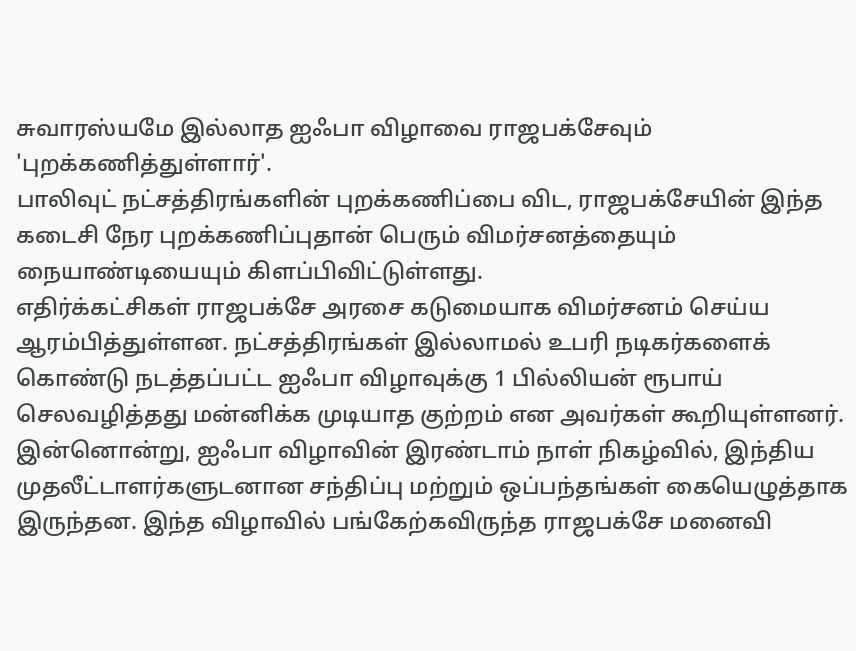சுவாரஸ்யமே இல்லாத ஐஃபா விழாவை ராஜபக்சேவும் 'புறக்கணித்துள்ளார்'.
பாலிவுட் நட்சத்திரங்களின் புறக்கணிப்பை விட, ராஜபக்சேயின் இந்த கடைசி நேர புறக்கணிப்புதான் பெரும் விமர்சனத்தையும் நையாண்டியையும் கிளப்பிவிட்டுள்ளது.
எதிர்க்கட்சிகள் ராஜபக்சே அரசை கடுமையாக விமர்சனம் செய்ய ஆரம்பித்துள்ளன. நட்சத்திரங்கள் இல்லாமல் உபரி நடிகர்களைக் கொண்டு நடத்தப்பட்ட ஐஃபா விழாவுக்கு 1 பில்லியன் ரூபாய் செலவழித்தது மன்னிக்க முடியாத குற்றம் என அவர்கள் கூறியுள்ளனர்.
இன்னொன்று, ஐஃபா விழாவின் இரண்டாம் நாள் நிகழ்வில், இந்திய முதலீட்டாளர்களுடனான சந்திப்பு மற்றும் ஒப்பந்தங்கள் கையெழுத்தாக இருந்தன. இந்த விழாவில் பங்கேற்கவிருந்த ராஜபக்சே மனைவி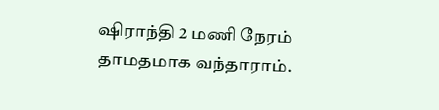ஷிராந்தி 2 மணி நேரம் தாமதமாக வந்தாராம்.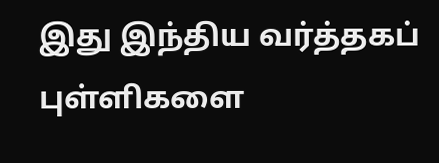இது இந்திய வர்த்தகப் புள்ளிகளை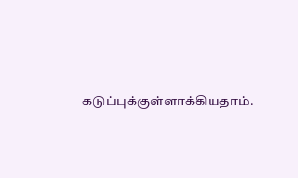கடுப்புக்குள்ளாக்கியதாம்.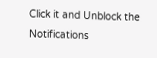Click it and Unblock the Notifications